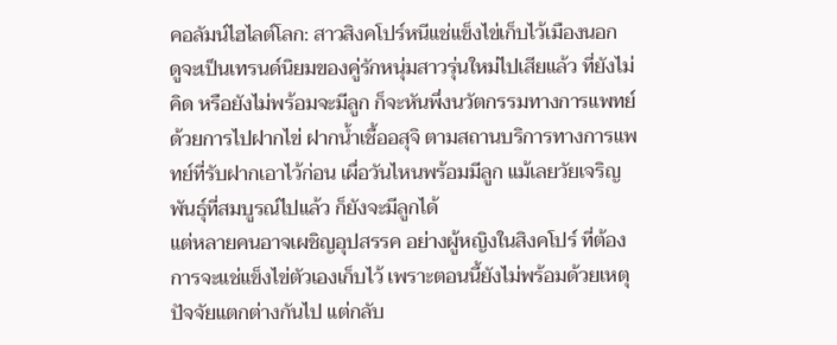คอลัมน์ไฮไลต์โลก: สาวสิงคโปร์หนีแช่แข็งไข่เก็บไว้เมืองนอก
ดูจะเป็นเทรนด์นิยมของคู่รักหนุ่มสาวรุ่นใหม่ไปเสียแล้ว ที่ยังไม่คิด หรือยังไม่พร้อมจะมีลูก ก็จะหันพึ่งนวัตกรรมทางการแพทย์ ด้วยการไปฝากไข่ ฝากน้ำเชื้ออสุจิ ตามสถานบริการทางการแพทย์ที่รับฝากเอาไว้ก่อน เผื่อวันไหนพร้อมมีลูก แม้เลยวัยเจริญพันธุ์ที่สมบูรณ์ไปแล้ว ก็ยังจะมีลูกได้
แต่หลายคนอาจเผชิญอุปสรรค อย่างผู้หญิงในสิงคโปร์ ที่ต้องการจะแช่แข็งไข่ตัวเองเก็บไว้ เพราะตอนนี้ยังไม่พร้อมด้วยเหตุปัจจัยแตกต่างกันไป แต่กลับ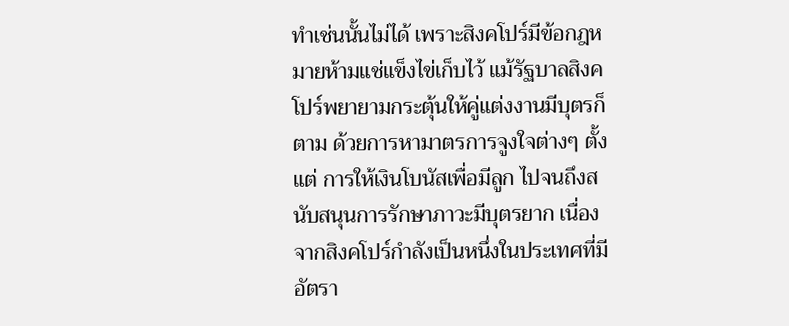ทำเช่นนั้นไม่ได้ เพราะสิงคโปร์มีข้อกฎหมายห้ามแช่แข็งไข่เก็บไว้ แม้รัฐบาลสิงคโปร์พยายามกระตุ้นให้คู่แต่งงานมีบุตรก็ตาม ด้วยการหามาตรการจูงใจต่างๆ ตั้งแต่ การให้เงินโบนัสเพื่อมีลูก ไปจนถึงสนับสนุนการรักษาภาวะมีบุตรยาก เนื่องจากสิงคโปร์กำลังเป็นหนึ่งในประเทศที่มีอัตรา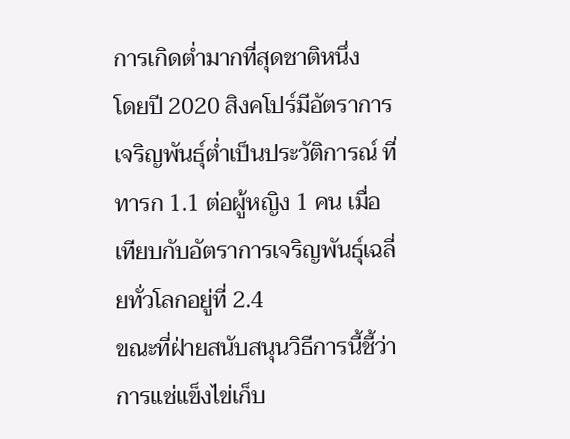การเกิดต่ำมากที่สุดชาติหนึ่ง
โดยปี 2020 สิงคโปร์มีอัตราการเจริญพันธุ์ต่ำเป็นประวัติการณ์ ที่ทารก 1.1 ต่อผู้หญิง 1 คน เมื่อเทียบกับอัตราการเจริญพันธุ์เฉลี่ยทั่วโลกอยู่ที่ 2.4
ขณะที่ฝ่ายสนับสนุนวิธีการนี้ชี้ว่าการแช่แข็งไข่เก็บ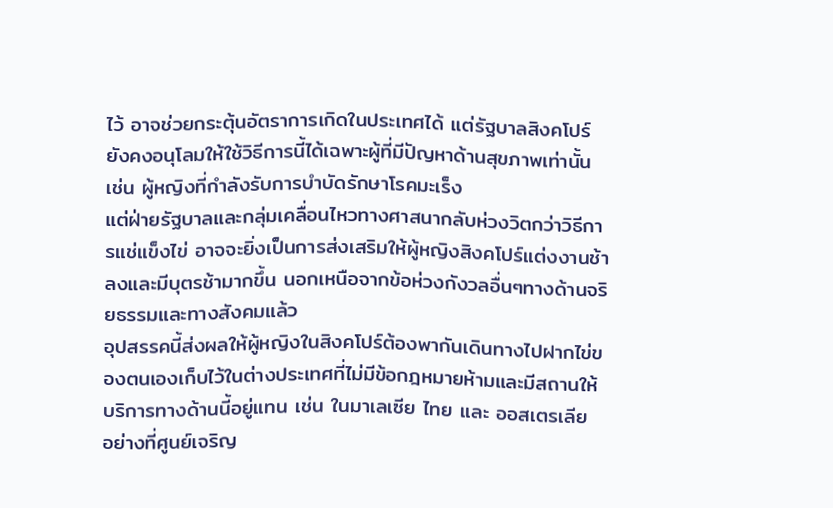ไว้ อาจช่วยกระตุ้นอัตราการเกิดในประเทศได้ แต่รัฐบาลสิงคโปร์ยังคงอนุโลมให้ใช้วิธีการนี้ได้เฉพาะผู้ที่มีปัญหาด้านสุขภาพเท่านั้น เช่น ผู้หญิงที่กำลังรับการบำบัดรักษาโรคมะเร็ง
แต่ฝ่ายรัฐบาลและกลุ่มเคลื่อนไหวทางศาสนากลับห่วงวิตกว่าวิธีการแช่แข็งไข่ อาจจะยิ่งเป็นการส่งเสริมให้ผู้หญิงสิงคโปร์แต่งงานช้าลงและมีบุตรช้ามากขึ้น นอกเหนือจากข้อห่วงกังวลอื่นๆทางด้านจริยธรรมและทางสังคมแล้ว
อุปสรรคนี้ส่งผลให้ผู้หญิงในสิงคโปร์ต้องพากันเดินทางไปฝากไข่ของตนเองเก็บไว้ในต่างประเทศที่ไม่มีข้อกฎหมายห้ามและมีสถานให้บริการทางด้านนี้อยู่แทน เช่น ในมาเลเซีย ไทย และ ออสเตรเลีย
อย่างที่ศูนย์เจริญ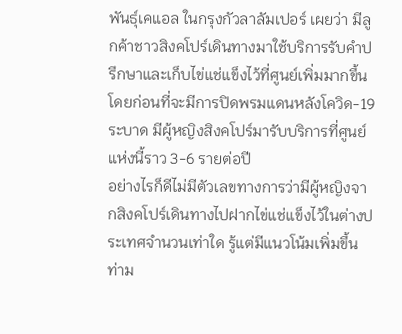พันธุ์เคแอล ในกรุงกัวลาลัมเปอร์ เผยว่า มีลูกค้าชาวสิงคโปร์เดินทางมาใช้บริการรับคำปรึกษาและเก็บไข่แช่แข็งไว้ที่ศูนย์เพิ่มมากขึ้น โดยก่อนที่จะมีการปิดพรมแดนหลังโควิด-19 ระบาด มีผู้หญิงสิงคโปร์มารับบริการที่ศูนย์แห่งนี้ราว 3-6 รายต่อปี
อย่างไรก็ดีไม่มีตัวเลขทางการว่ามีผู้หญิงจากสิงคโปร์เดินทางไปฝากไข่แช่แข็งไว้ในต่างประเทศจำนวนเท่าใด รู้แต่มีแนวโน้มเพิ่มขึ้น ท่าม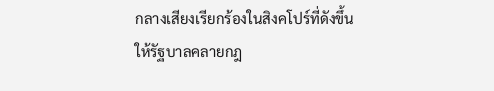กลางเสียงเรียกร้องในสิงคโปร์ที่ดังขึ้นให้รัฐบาลคลายกฎ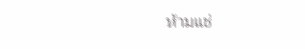ห้ามแช่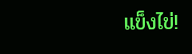แข็งไข่!